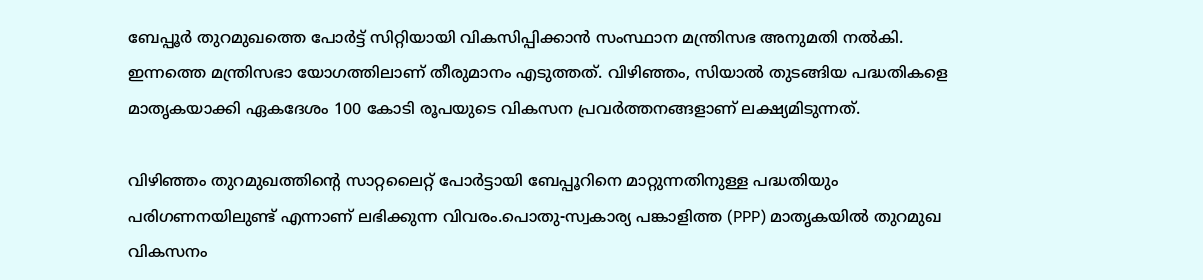ബേപ്പൂർ തുറമുഖത്തെ പോർട്ട് സിറ്റിയായി വികസിപ്പിക്കാൻ സംസ്ഥാന മന്ത്രിസഭ അനുമതി നൽകി. ഇന്നത്തെ മന്ത്രിസഭാ യോഗത്തിലാണ് തീരുമാനം എടുത്തത്. വിഴിഞ്ഞം, സിയാൽ തുടങ്ങിയ പദ്ധതികളെ മാതൃകയാക്കി ഏകദേശം 100 കോടി രൂപയുടെ വികസന പ്രവർത്തനങ്ങളാണ് ലക്ഷ്യമിടുന്നത്.

വിഴിഞ്ഞം തുറമുഖത്തിന്റെ സാറ്റലൈറ്റ് പോർട്ടായി ബേപ്പൂറിനെ മാറ്റുന്നതിനുള്ള പദ്ധതിയും പരിഗണനയിലുണ്ട് എന്നാണ് ലഭിക്കുന്ന വിവരം.പൊതു-സ്വകാര്യ പങ്കാളിത്ത (PPP) മാതൃകയിൽ തുറമുഖ വികസനം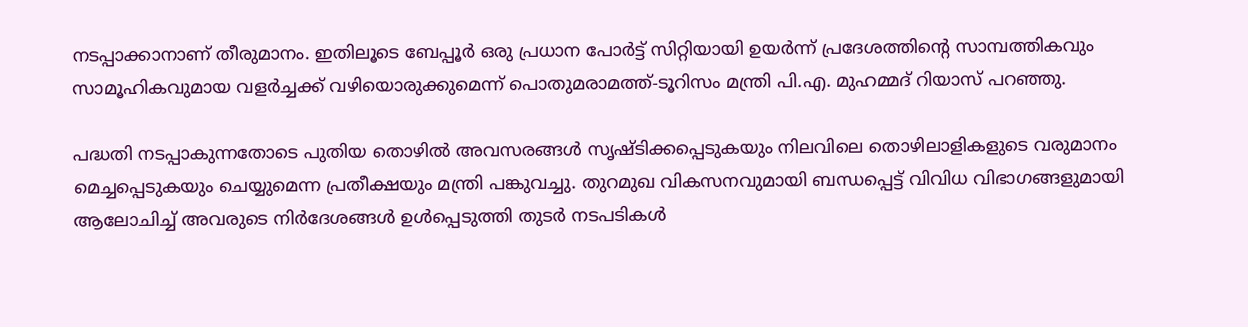നടപ്പാക്കാനാണ് തീരുമാനം. ഇതിലൂടെ ബേപ്പൂർ ഒരു പ്രധാന പോർട്ട് സിറ്റിയായി ഉയർന്ന് പ്രദേശത്തിന്റെ സാമ്പത്തികവും സാമൂഹികവുമായ വളർച്ചക്ക് വഴിയൊരുക്കുമെന്ന് പൊതുമരാമത്ത്-ടൂറിസം മന്ത്രി പി.എ. മുഹമ്മദ് റിയാസ് പറഞ്ഞു.

പദ്ധതി നടപ്പാകുന്നതോടെ പുതിയ തൊഴിൽ അവസരങ്ങൾ സൃഷ്ടിക്കപ്പെടുകയും നിലവിലെ തൊഴിലാളികളുടെ വരുമാനം മെച്ചപ്പെടുകയും ചെയ്യുമെന്ന പ്രതീക്ഷയും മന്ത്രി പങ്കുവച്ചു. തുറമുഖ വികസനവുമായി ബന്ധപ്പെട്ട് വിവിധ വിഭാഗങ്ങളുമായി ആലോചിച്ച് അവരുടെ നിർദേശങ്ങൾ ഉൾപ്പെടുത്തി തുടർ നടപടികൾ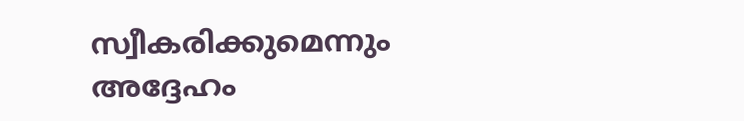സ്വീകരിക്കുമെന്നും അദ്ദേഹം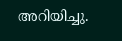അറിയിച്ചു.